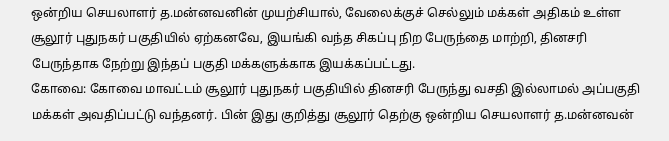ஒன்றிய செயலாளர் த.மன்னவனின் முயற்சியால், வேலைக்குச் செல்லும் மக்கள் அதிகம் உள்ள சூலூர் புதுநகர் பகுதியில் ஏற்கனவே, இயங்கி வந்த சிகப்பு நிற பேருந்தை மாற்றி, தினசரி பேருந்தாக நேற்று இந்தப் பகுதி மக்களுக்காக இயக்கப்பட்டது.
கோவை: கோவை மாவட்டம் சூலூர் புதுநகர் பகுதியில் தினசரி பேருந்து வசதி இல்லாமல் அப்பகுதி மக்கள் அவதிப்பட்டு வந்தனர். பின் இது குறித்து சூலூர் தெற்கு ஒன்றிய செயலாளர் த.மன்னவன்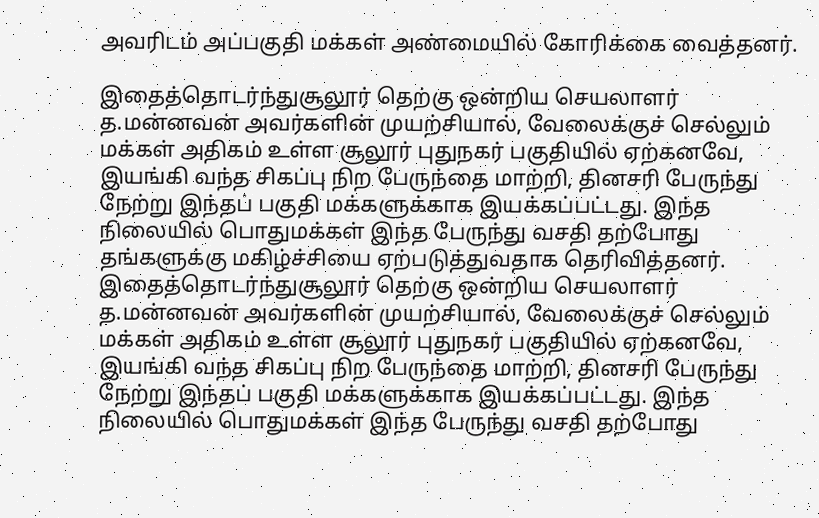அவரிடம் அப்பகுதி மக்கள் அண்மையில் கோரிக்கை வைத்தனர்.

இதைத்தொடர்ந்துசூலூர் தெற்கு ஒன்றிய செயலாளர் த.மன்னவன் அவர்களின் முயற்சியால், வேலைக்குச் செல்லும் மக்கள் அதிகம் உள்ள சூலூர் புதுநகர் பகுதியில் ஏற்கனவே, இயங்கி வந்த சிகப்பு நிற பேருந்தை மாற்றி, தினசரி பேருந்து நேற்று இந்தப் பகுதி மக்களுக்காக இயக்கப்பட்டது. இந்த நிலையில் பொதுமக்கள் இந்த பேருந்து வசதி தற்போது தங்களுக்கு மகிழ்ச்சியை ஏற்படுத்துவதாக தெரிவித்தனர்.
இதைத்தொடர்ந்துசூலூர் தெற்கு ஒன்றிய செயலாளர் த.மன்னவன் அவர்களின் முயற்சியால், வேலைக்குச் செல்லும் மக்கள் அதிகம் உள்ள சூலூர் புதுநகர் பகுதியில் ஏற்கனவே, இயங்கி வந்த சிகப்பு நிற பேருந்தை மாற்றி, தினசரி பேருந்து நேற்று இந்தப் பகுதி மக்களுக்காக இயக்கப்பட்டது. இந்த நிலையில் பொதுமக்கள் இந்த பேருந்து வசதி தற்போது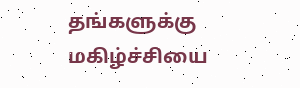தங்களுக்கு மகிழ்ச்சியை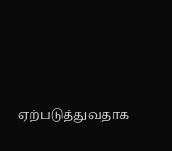ஏற்படுத்துவதாக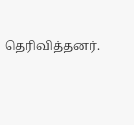தெரிவித்தனர்.